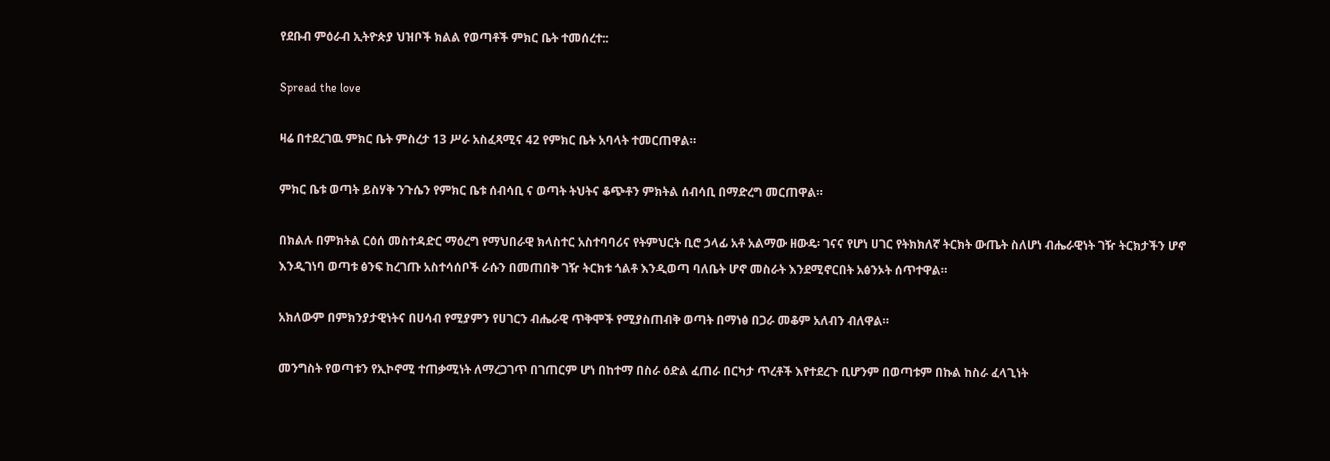የደቡብ ምዕራብ ኢትዮጵያ ህዝቦች ክልል የወጣቶች ምክር ቤት ተመሰረተ::

Spread the love

ዛሬ በተደረገዉ ምክር ቤት ምስረታ 13 ሥራ አስፈጻሚና 42 የምክር ቤት አባላት ተመርጠዋል።

ምክር ቤቱ ወጣት ይስሃቅ ንጉሴን የምክር ቤቱ ሰብሳቢ ና ወጣት ትህትና ቆጭቶን ምክትል ሰብሳቢ በማድረግ መርጠዋል።

በክልሉ በምክትል ርዕሰ መስተዳድር ማዕረግ የማህበራዊ ክላስተር አስተባባሪና የትምህርት ቢሮ ኃላፊ አቶ አልማው ዘውዴ፡ ገናና የሆነ ሀገር የትክክለኛ ትርክት ውጤት ስለሆነ ብሔራዊነት ገዥ ትርክታችን ሆኖ እንዲገነባ ወጣቱ ፅንፍ ከረገጡ አስተሳሰቦች ራሱን በመጠበቅ ገዥ ትርክቱ ጎልቶ እንዲወጣ ባለቤት ሆኖ መስራት እንደሚኖርበት አፅንኦት ሰጥተዋል።

አክለውም በምክንያታዊነትና በሀሳብ የሚያምን የሀገርን ብሔራዊ ጥቅሞች የሚያስጠብቅ ወጣት በማነፅ በጋራ መቆም አለብን ብለዋል።

መንግስት የወጣቱን የኢኮኖሚ ተጠቃሚነት ለማረጋገጥ በገጠርም ሆነ በከተማ በስራ ዕድል ፈጠራ በርካታ ጥረቶች እየተደረጉ ቢሆንም በወጣቱም በኩል ከስራ ፈላጊነት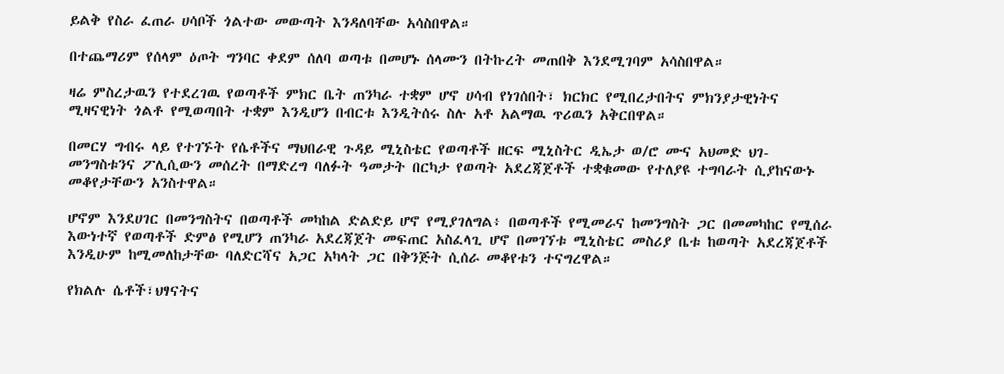ይልቅ የስራ ፈጠራ ሀሳቦች ጎልተው መውጣት እንዳለባቸው አሳስበዋል።

በተጨማሪም የሰላም ዕጦት ግንባር ቀደም ሰለባ ወጣቱ በመሆኑ ሰላሙን በትኩረት መጠበቅ እንደሚገባም አሳስበዋል።

ዛሬ ምስረታዉን የተደረገዉ የወጣቶች ምክር ቤት ጠንካራ ተቋም ሆኖ ሀሳብ የነገሰበት፣ ክርክር የሚበረታበትና ምክንያታዊነትና ሚዛናዊነት ጎልቶ የሚወጣበት ተቋም እንዲሆን በብርቱ እንዲትሰሩ ስሉ አቶ አልማዉ ጥሪዉን አቅርበዋል።

በመርሃ ግብሩ ላይ የተገኙት የሴቶችና ማህበራዊ ጉዳይ ሚኒስቴር የወጣቶች ዘርፍ ሚኒስትር ዲኤታ ወ/ሮ ሙና አህመድ ህገ- መንግስቱንና ፖሊሲውን መሰረት በማድረግ ባለፉት ዓመታት በርካታ የወጣት አደረጃጀቶች ተቋቁመው የተለያዩ ተግባራት ሲያከናውኑ መቆየታቸውን አንስተዋል።

ሆኖም እንደሀገር በመንግስትና በወጣቶች መካከል ድልድይ ሆኖ የሚያገለግል፥ በወጣቶች የሚመራና ከመንግስት ጋር በመመካከር የሚሰራ እውነተኛ የወጣቶች ድምፅ የሚሆን ጠንካራ አደረጃጀት መፍጠር አስፈላጊ ሆኖ በመገኘቱ ሚኒስቴር መስሪያ ቤቱ ከወጣት አደረጃጀቶች እንዲሁም ከሚመለከታቸው ባለድርሻና አጋር አካላት ጋር በቅንጅት ሲሰራ መቆየቱን ተናግረዋል።

የክልሉ ሴቶች፣ህፃናትና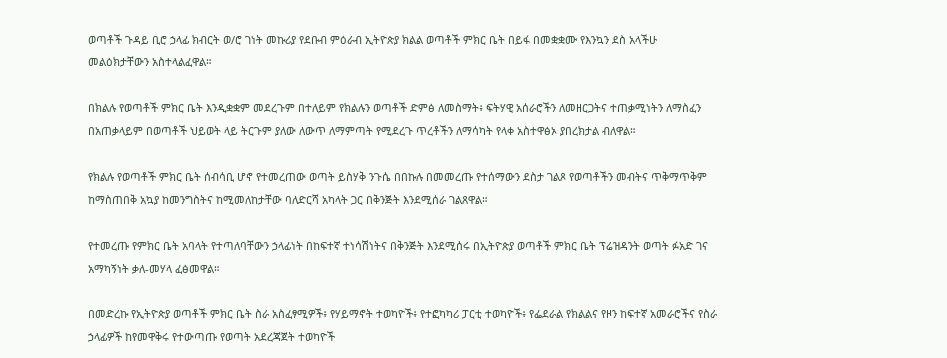ወጣቶች ጉዳይ ቢሮ ኃላፊ ክብርት ወ/ሮ ገነት መኩሪያ የደቡብ ምዕራብ ኢትዮጵያ ክልል ወጣቶች ምክር ቤት በይፋ በመቋቋሙ የእንኳን ደስ አላችሁ መልዕክታቸውን አስተላልፈዋል።

በክልሉ የወጣቶች ምክር ቤት እንዲቋቋም መደረጉም በተለይም የክልሉን ወጣቶች ድምፅ ለመስማት፥ ፍትሃዊ አሰራሮችን ለመዘርጋትና ተጠቃሚነትን ለማስፈን በአጠቃላይም በወጣቶች ህይወት ላይ ትርጉም ያለው ለውጥ ለማምጣት የሚደረጉ ጥረቶችን ለማሳካት የላቀ አስተዋፅኦ ያበረክታል ብለዋል።

የክልሉ የወጣቶች ምክር ቤት ሰብሳቢ ሆኖ የተመረጠው ወጣት ይስሃቅ ንጉሴ በበኩሉ በመመረጡ የተሰማውን ደስታ ገልጾ የወጣቶችን መብትና ጥቅማጥቅም ከማስጠበቅ አኳያ ከመንግስትና ከሚመለከታቸው ባለድርሻ አካላት ጋር በቅንጅት እንደሚሰራ ገልጸዋል።

የተመረጡ የምክር ቤት አባላት የተጣለባቸውን ኃላፊነት በከፍተኛ ተነሳሽነትና በቅንጅት እንደሚሰሩ በኢትዮጵያ ወጣቶች ምክር ቤት ፕሬዝዳንት ወጣት ፉአድ ገና አማካኝነት ቃለ-መሃላ ፈፅመዋል።

በመድረኩ የኢትዮጵያ ወጣቶች ምክር ቤት ስራ አስፈፃሚዎች፥ የሃይማኖት ተወካዮች፥ የተፎካካሪ ፓርቲ ተወካዮች፥ የፌደራል የክልልና የዞን ከፍተኛ አመራሮችና የስራ ኃላፊዎች ከየመዋቅሩ የተውጣጡ የወጣት አደረጃጀት ተወካዮች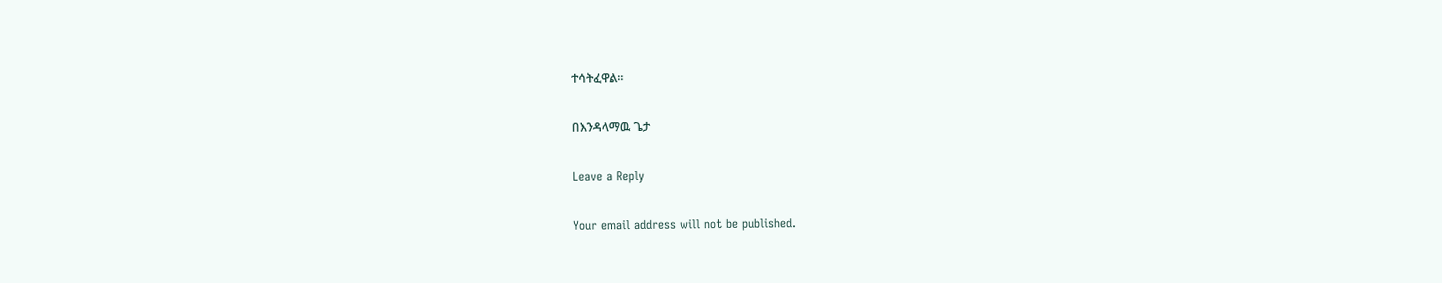ተሳትፈዋል።

በእንዳላማዉ ጌታ

Leave a Reply

Your email address will not be published.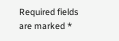Required fields are marked *